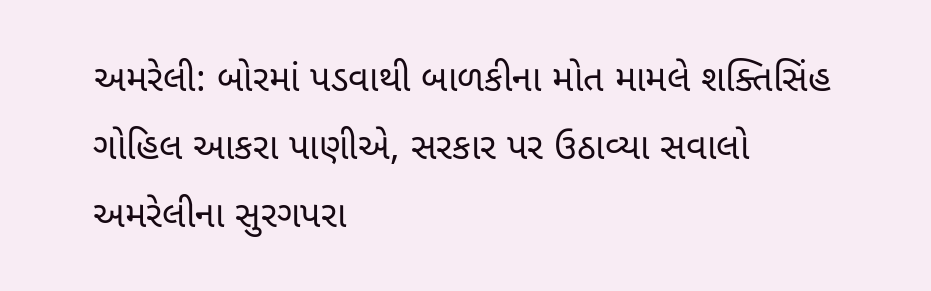અમરેલી: બોરમાં પડવાથી બાળકીના મોત મામલે શક્તિસિંહ ગોહિલ આકરા પાણીએ, સરકાર પર ઉઠાવ્યા સવાલો
અમરેલીના સુરગપરા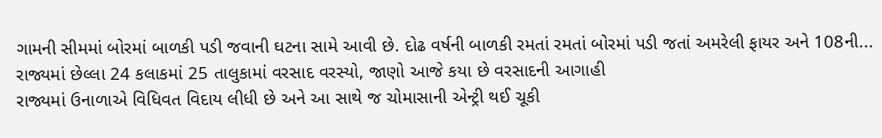ગામની સીમમાં બોરમાં બાળકી પડી જવાની ઘટના સામે આવી છે. દોઢ વર્ષની બાળકી રમતાં રમતાં બોરમાં પડી જતાં અમરેલી ફાયર અને 108ની...
રાજ્યમાં છેલ્લા 24 કલાકમાં 25 તાલુકામાં વરસાદ વરસ્યો, જાણો આજે કયા છે વરસાદની આગાહી
રાજ્યમાં ઉનાળાએ વિધિવત વિદાય લીધી છે અને આ સાથે જ ચોમાસાની એન્ટ્રી થઈ ચૂકી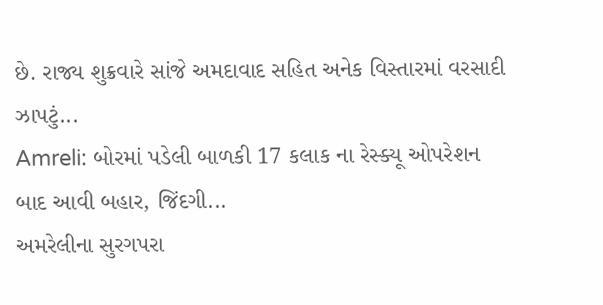છે. રાજ્ય શુક્રવારે સાંજે અમદાવાદ સહિત અનેક વિસ્તારમાં વરસાદી ઝાપટું...
Amreli: બોરમાં પડેલી બાળકી 17 કલાક ના રેસ્ક્યૂ ઓપરેશન બાદ આવી બહાર, જિંદગી...
અમરેલીના સુરગપરા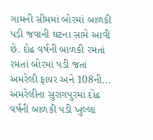ગામની સીમમાં બોરમાં બાળકી પડી જવાની ઘટના સામે આવી છે. દોઢ વર્ષની બાળકી રમતાં રમતાં બોરમાં પડી જતાં અમરેલી ફાયર અને 108ની...
અમરેલીના સુરાગપુરમાં દોઢ વર્ષની બાળકી પડી ખુલ્લા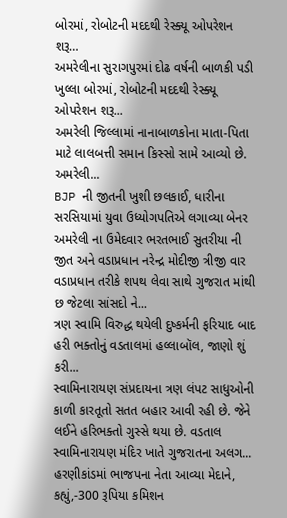બોરમાં, રોબોટની મદદથી રેસ્ક્યૂ ઓપરેશન શરૂ…
અમરેલીના સુરાગપુરમાં દોઢ વર્ષની બાળકી પડી ખુલ્લા બોરમાં, રોબોટની મદદથી રેસ્ક્યૂ ઓપરેશન શરૂ...
અમરેલી જિલ્લામાં નાનાબાળકોના માતા-પિતા માટે લાલબત્તી સમાન કિસ્સો સામે આવ્યો છે. અમરેલી...
BJP ની જીતની ખુશી છલકાઈ, ધારીના સરસિયામાં યુવા ઉધ્યોગપતિએ લગાવ્યા બેનર
અમરેલી ના ઉમેદવાર ભરતભાઈ સુતરીયા ની જીત અને વડાપ્રધાન નરેન્દ્ર મોદીજી ત્રીજી વાર વડાપ્રધાન તરીકે શપથ લેવા સાથે ગુજરાત માંથી છ જેટલા સાંસદો ને...
ત્રણ સ્વામિ વિરુદ્ધ થયેલી દુષ્કર્મની ફરિયાદ બાદ હરી ભક્તોનું વડતાલમાં હલ્લાબૉલ, જાણો શું કરી...
સ્વામિનારાયણ સંપ્રદાયના ત્રણ લંપટ સાધુઓની કાળી કારતૂતો સતત બહાર આવી રહી છે. જેને લઈને હરિભક્તો ગુસ્સે થયા છે. વડતાલ સ્વામિનારાયણ મંદિર ખાતે ગુજરાતના અલગ...
હરણીકાંડમાં ભાજપના નેતા આવ્યા મેદાને, કહ્યું,-300 રૂપિયા કમિશન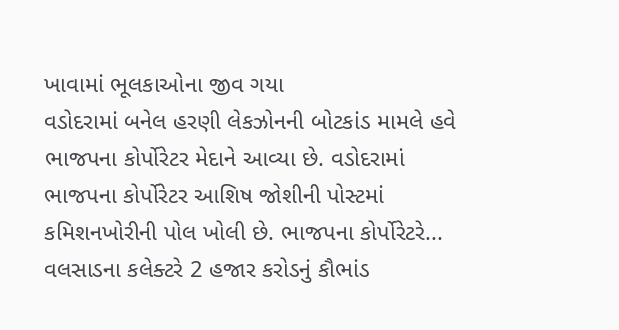ખાવામાં ભૂલકાઓના જીવ ગયા
વડોદરામાં બનેલ હરણી લેકઝોનની બોટકાંડ મામલે હવે ભાજપના કોર્પોરેટર મેદાને આવ્યા છે. વડોદરામાં ભાજપના કોર્પોરેટર આશિષ જોશીની પોસ્ટમાં કમિશનખોરીની પોલ ખોલી છે. ભાજપના કોર્પોરેટરે...
વલસાડના કલેક્ટરે 2 હજાર કરોડનું કૌભાંડ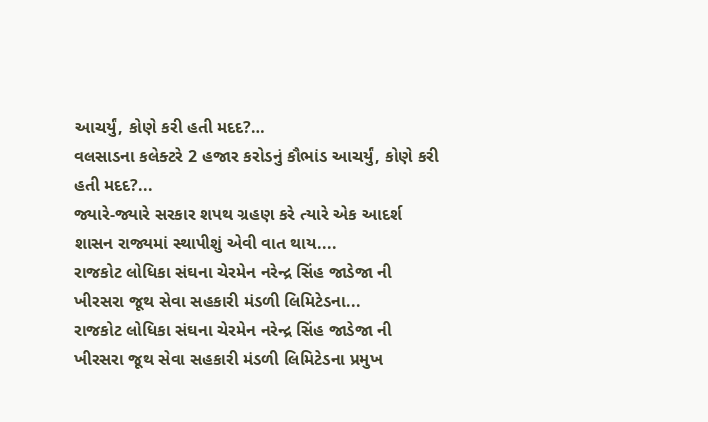આચર્યું, કોણે કરી હતી મદદ?…
વલસાડના કલેક્ટરે 2 હજાર કરોડનું કૌભાંડ આચર્યું, કોણે કરી હતી મદદ?...
જ્યારે-જ્યારે સરકાર શપથ ગ્રહણ કરે ત્યારે એક આદર્શ શાસન રાજ્યમાં સ્થાપીશું એવી વાત થાય....
રાજકોટ લોધિકા સંઘના ચેરમેન નરેન્દ્ર સિંહ જાડેજા ની ખીરસરા જૂથ સેવા સહકારી મંડળી લિમિટેડના...
રાજકોટ લોધિકા સંઘના ચેરમેન નરેન્દ્ર સિંહ જાડેજા ની ખીરસરા જૂથ સેવા સહકારી મંડળી લિમિટેડના પ્રમુખ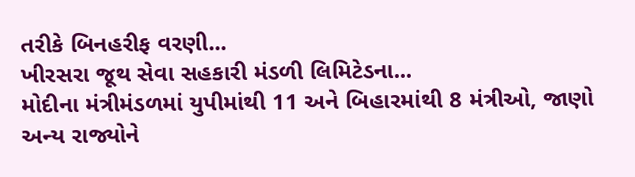તરીકે બિનહરીફ વરણી...
ખીરસરા જૂથ સેવા સહકારી મંડળી લિમિટેડના...
મોદીના મંત્રીમંડળમાં યુપીમાંથી 11 અને બિહારમાંથી 8 મંત્રીઓ, જાણો અન્ય રાજ્યોને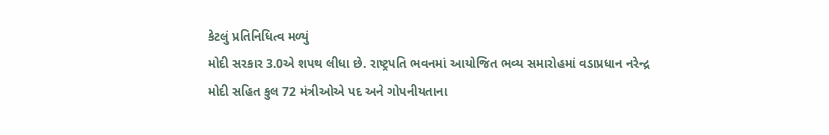કેટલું પ્રતિનિધિત્વ મળ્યું
મોદી સરકાર 3.0એ શપથ લીધા છે. રાષ્ટ્રપતિ ભવનમાં આયોજિત ભવ્ય સમારોહમાં વડાપ્રધાન નરેન્દ્ર મોદી સહિત કુલ 72 મંત્રીઓએ પદ અને ગોપનીયતાના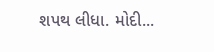શપથ લીધા. મોદી...